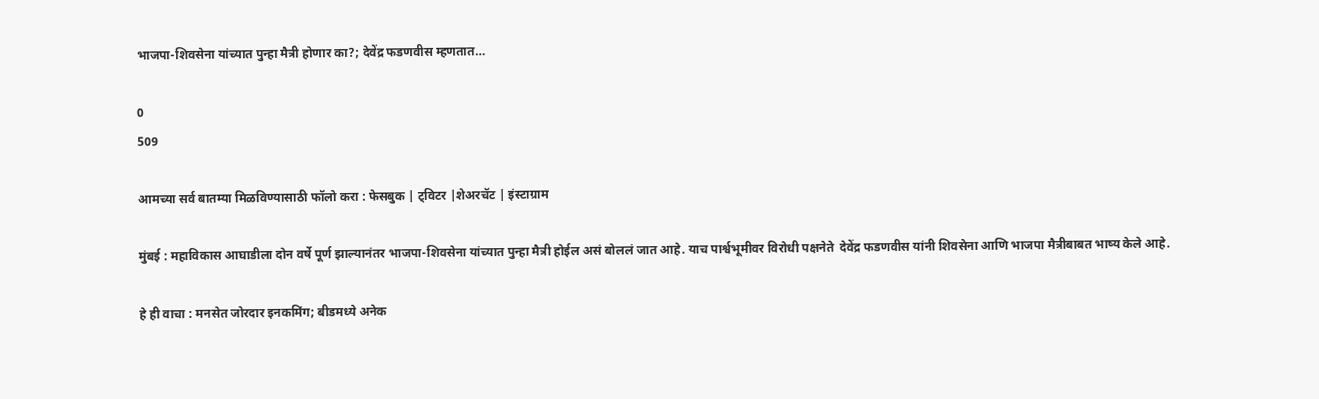भाजपा-शिवसेना यांच्यात पुन्हा मैत्री होणार का?; देवेंद्र फडणवीस म्हणतात…

0
509

आमच्या सर्व बातम्या मिळविण्यासाठी फॉलो करा : फेसबुक | ट्विटर |शेअरचॅट | इंस्टाग्राम

मुंबई : महाविकास आघाडीला दोन वर्षे पूर्ण झाल्यानंतर भाजपा-शिवसेना यांच्यात पुन्हा मैत्री होईल असं बोललं जात आहे. याच पार्श्वभूमीवर विरोधी पक्षनेते  देवेंद्र फडणवीस यांनी शिवसेना आणि भाजपा मैत्रीबाबत भाष्य केले आहे.

हे ही वाचा : मनसेत जोरदार इनकमिंग; बीडमध्ये अनेक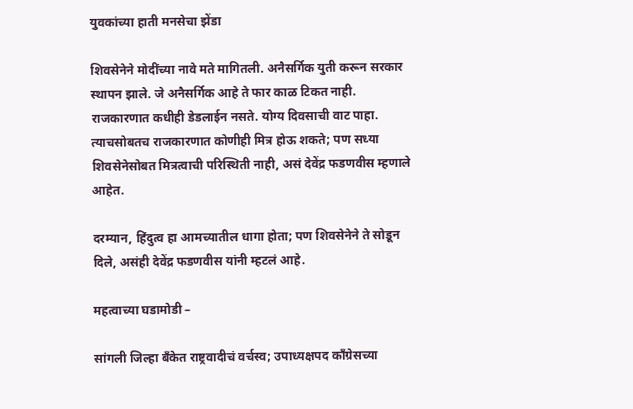युवकांच्या हाती मनसेचा झेंडा

शिवसेनेने मोदींच्या नावे मते मागितली. अनैसर्गिक युती करून सरकार स्थापन झाले. जे अनैसर्गिक आहे ते फार काळ टिकत नाही. राजकारणात कधीही डेडलाईन नसते. योग्य दिवसाची वाट पाहा. त्याचसोबतच राजकारणात कोणीही मित्र होऊ शकते; पण सध्या शिवसेनेसोबत मित्रत्वाची परिस्थिती नाही, असं देवेंद्र फडणवीस म्हणाले आहेत.

दरम्यान, हिंदुत्व हा आमच्यातील धागा होता; पण शिवसेनेने ते सोडून दिले, असंही देवेंद्र फडणवीस यांनी म्हटलं आहे.

महत्वाच्या घडामोडी –

सांगली जिल्हा बँकेत राष्ट्रवादीचं वर्चस्व; उपाध्यक्षपद काँग्रेसच्या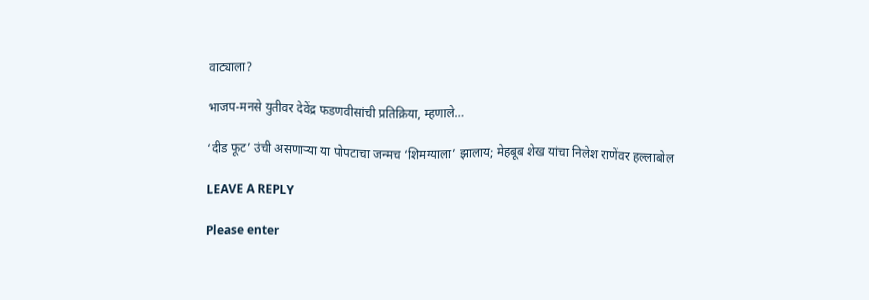वाट्याला?

भाजप-मनसे युतीवर देवेंद्र फडणवीसांची प्रतिक्रिया, म्हणाले…

‘दीड फूट’ उंची असणाऱ्या या पोपटाचा जन्मच ‘शिमग्याला’ झालाय; मेहबूब शेख यांचा निलेश राणेंवर हल्लाबोल

LEAVE A REPLY

Please enter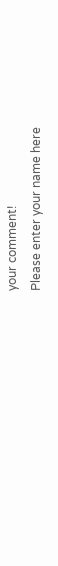your comment!
Please enter your name here